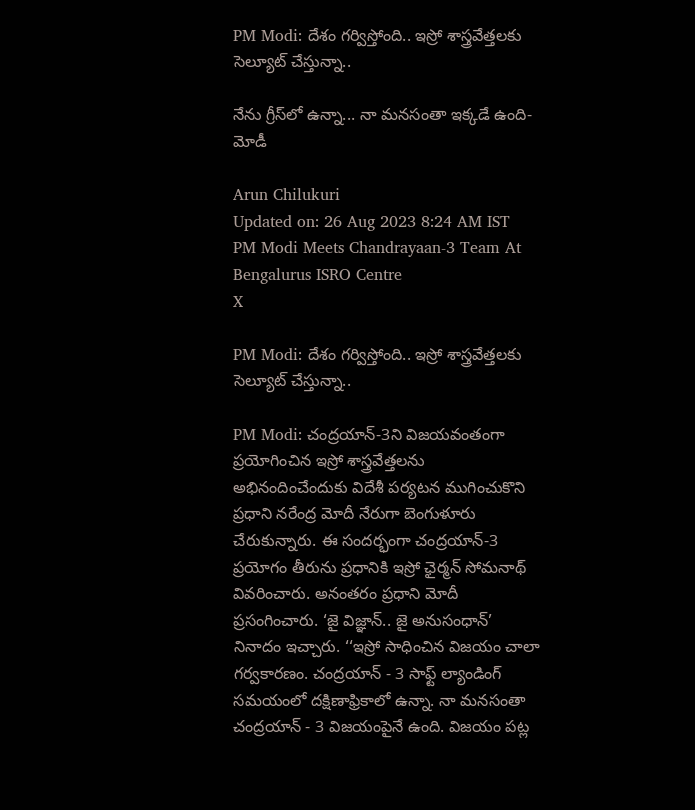PM Modi: దేశం గర్విస్తోంది.. ఇస్రో శాస్త్రవేత్తలకు సెల్యూట్ చేస్తున్నా..

నేను గ్రీస్‌లో ఉన్నా... నా మనసంతా ఇక్కడే ఉంది- మోడీ

Arun Chilukuri
Updated on: 26 Aug 2023 8:24 AM IST
PM Modi Meets Chandrayaan-3 Team At Bengalurus ISRO Centre
X

PM Modi: దేశం గర్విస్తోంది.. ఇస్రో శాస్త్రవేత్తలకు సెల్యూట్ చేస్తున్నా..

PM Modi: చంద్రయాన్-3ని విజయవంతంగా ప్రయోగించిన ఇస్రో శాస్త్రవేత్తలను అభినందించేందుకు విదేశీ పర్యటన ముగించుకొని ప్రధాని నరేంద్ర మోదీ నేరుగా బెంగుళూరు చేరుకున్నారు. ఈ సందర్భంగా చంద్రయాన్‌-3 ప్రయోగం తీరును ప్రధానికి ఇస్రో ఛైర్మన్‌ సోమనాథ్‌ వివరించారు. అనంతరం ప్రధాని మోదీ ప్రసంగించారు. ‘జై విజ్ఞాన్‌.. జై అనుసంధాన్‌’ నినాదం ఇచ్చారు. ‘‘ఇస్రో సాధించిన విజయం చాలా గర్వకారణం. చంద్రయాన్‌ - 3 సాఫ్ట్‌ ల్యాండింగ్‌ సమయంలో దక్షిణాఫ్రికాలో ఉన్నా. నా మనసంతా చంద్రయాన్‌ - 3 విజయంపైనే ఉంది. విజయం పట్ల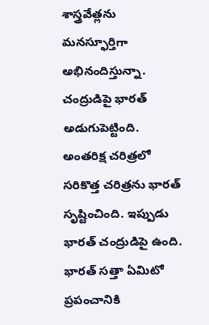శాస్త్రవేత్లను మనస్ఫూర్తిగా అభినందిస్తున్నా. చంద్రుడిపై భారత్‌ అడుగుపెట్టింది. అంతరిక్ష చరిత్రలో సరికొత్త చరిత్రను భారత్‌ సృష్టించింది. ఇప్పుడు భారత్‌ చంద్రుడిపై ఉంది. భారత్‌ సత్తా ఏమిటో ప్రపంచానికి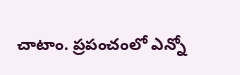చాటాం. ప్రపంచంలో ఎన్నో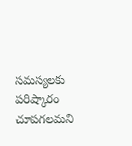సమస్యలకు పరిష్కారం చూపగలమని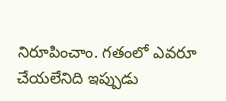నిరూపించాం. గతంలో ఎవరూ చేయలేనిది ఇప్పుడు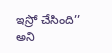ఇస్రో చేసింది’’ అని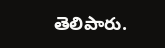తెలిపారు.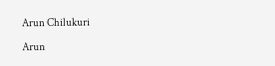Arun Chilukuri

Arun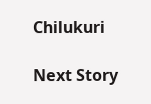Chilukuri

Next Story